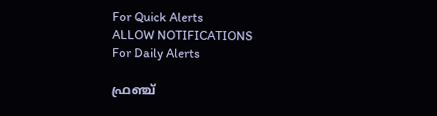For Quick Alerts
ALLOW NOTIFICATIONS
For Daily Alerts

ഫ്രഞ്ച്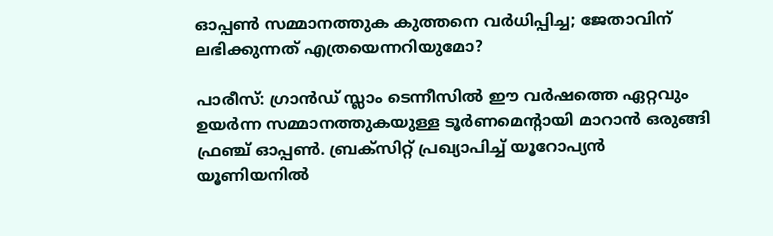ഓപ്പണ്‍ സമ്മാനത്തുക കുത്തനെ വര്‍ധിപ്പിച്ച; ജേതാവിന് ലഭിക്കുന്നത് എത്രയെന്നറിയുമോ?

പാരീസ്: ഗ്രാന്‍ഡ് സ്ലാം ടെന്നീസില്‍ ഈ വര്‍ഷത്തെ ഏറ്റവും ഉയര്‍ന്ന സമ്മാനത്തുകയുള്ള ടൂര്‍ണമെന്റായി മാറാന്‍ ഒരുങ്ങി ഫ്രഞ്ച് ഓപ്പണ്‍. ബ്രക്‌സിറ്റ് പ്രഖ്യാപിച്ച് യൂറോപ്യന്‍ യൂണിയനില്‍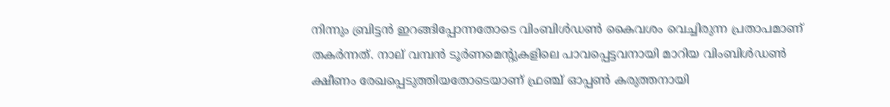നിന്നും ബ്രിട്ടന്‍ ഇറങ്ങിപ്പോന്നതോടെ വിംബിള്‍ഡണ്‍ കൈവശം വെച്ചിരുന്ന പ്രതാപമാണ് തകര്‍ന്നത്. നാല് വമ്പന്‍ ടൂര്‍ണമെന്റുകളിലെ പാവപ്പെട്ടവനായി മാറിയ വിംബിള്‍ഡണ്‍ ക്ഷീണം രേഖപ്പെടുത്തിയതോടെയാണ് ഫ്രഞ്ച് ഓപ്പണ്‍ കരുത്തനായി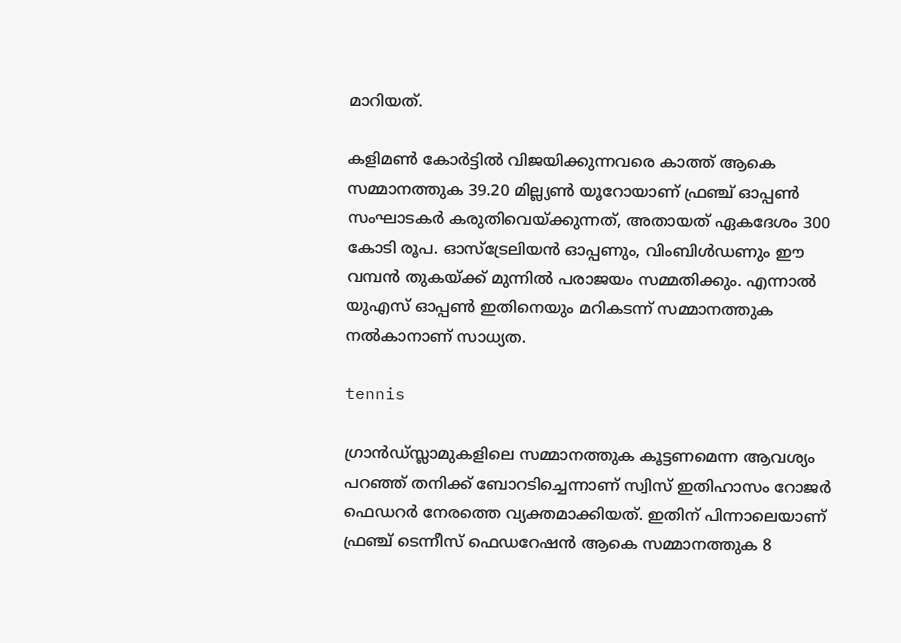മാറിയത്.

കളിമണ്‍ കോര്‍ട്ടില്‍ വിജയിക്കുന്നവരെ കാത്ത് ആകെ സമ്മാനത്തുക 39.20 മില്ല്യണ്‍ യൂറോയാണ് ഫ്രഞ്ച് ഓപ്പണ്‍ സംഘാടകര്‍ കരുതിവെയ്ക്കുന്നത്, അതായത് ഏകദേശം 300 കോടി രൂപ. ഓസ്‌ട്രേലിയന്‍ ഓപ്പണും, വിംബിള്‍ഡണും ഈ വമ്പന്‍ തുകയ്ക്ക് മുന്നില്‍ പരാജയം സമ്മതിക്കും. എന്നാല്‍ യുഎസ് ഓപ്പണ്‍ ഇതിനെയും മറികടന്ന് സമ്മാനത്തുക നല്‍കാനാണ് സാധ്യത.

tennis

ഗ്രാന്‍ഡ്സ്ലാമുകളിലെ സമ്മാനത്തുക കൂട്ടണമെന്ന ആവശ്യം പറഞ്ഞ് തനിക്ക് ബോറടിച്ചെന്നാണ് സ്വിസ് ഇതിഹാസം റോജര്‍ ഫെഡറര്‍ നേരത്തെ വ്യക്തമാക്കിയത്. ഇതിന് പിന്നാലെയാണ് ഫ്രഞ്ച് ടെന്നീസ് ഫെഡറേഷന്‍ ആകെ സമ്മാനത്തുക 8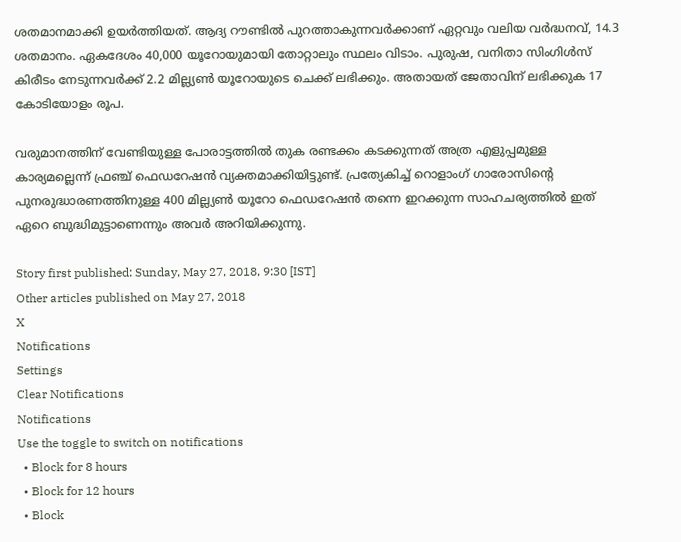ശതമാനമാക്കി ഉയര്‍ത്തിയത്. ആദ്യ റൗണ്ടില്‍ പുറത്താകുന്നവര്‍ക്കാണ് ഏറ്റവും വലിയ വര്‍ദ്ധനവ്, 14.3 ശതമാനം. ഏകദേശം 40,000 യൂറോയുമായി തോറ്റാലും സ്ഥലം വിടാം. പുരുഷ, വനിതാ സിംഗിള്‍സ് കിരീടം നേടുന്നവര്‍ക്ക് 2.2 മില്ല്യണ്‍ യൂറോയുടെ ചെക്ക് ലഭിക്കും. അതായത് ജേതാവിന് ലഭിക്കുക 17 കോടിയോളം രൂപ.

വരുമാനത്തിന് വേണ്ടിയുള്ള പോരാട്ടത്തില്‍ തുക രണ്ടക്കം കടക്കുന്നത് അത്ര എളുപ്പമുള്ള കാര്യമല്ലെന്ന് ഫ്രഞ്ച് ഫെഡറേഷന്‍ വ്യക്തമാക്കിയിട്ടുണ്ട്. പ്രത്യേകിച്ച് റൊളാംഗ് ഗാരോസിന്റെ പുനരുദ്ധാരണത്തിനുള്ള 400 മില്ല്യണ്‍ യൂറോ ഫെഡറേഷന്‍ തന്നെ ഇറക്കുന്ന സാഹചര്യത്തില്‍ ഇത് ഏറെ ബുദ്ധിമുട്ടാണെന്നും അവര്‍ അറിയിക്കുന്നു.

Story first published: Sunday, May 27, 2018, 9:30 [IST]
Other articles published on May 27, 2018
X
Notifications
Settings
Clear Notifications
Notifications
Use the toggle to switch on notifications
  • Block for 8 hours
  • Block for 12 hours
  • Block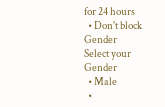for 24 hours
  • Don't block
Gender
Select your Gender
  • Male
  •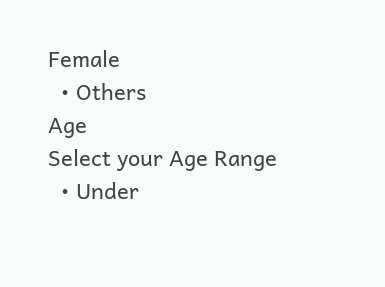Female
  • Others
Age
Select your Age Range
  • Under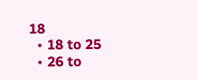18
  • 18 to 25
  • 26 to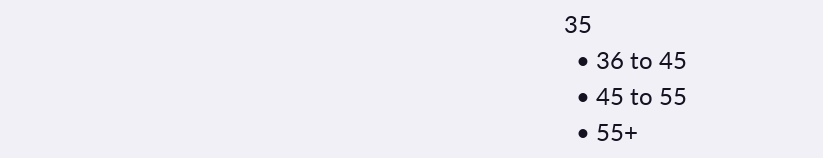35
  • 36 to 45
  • 45 to 55
  • 55+